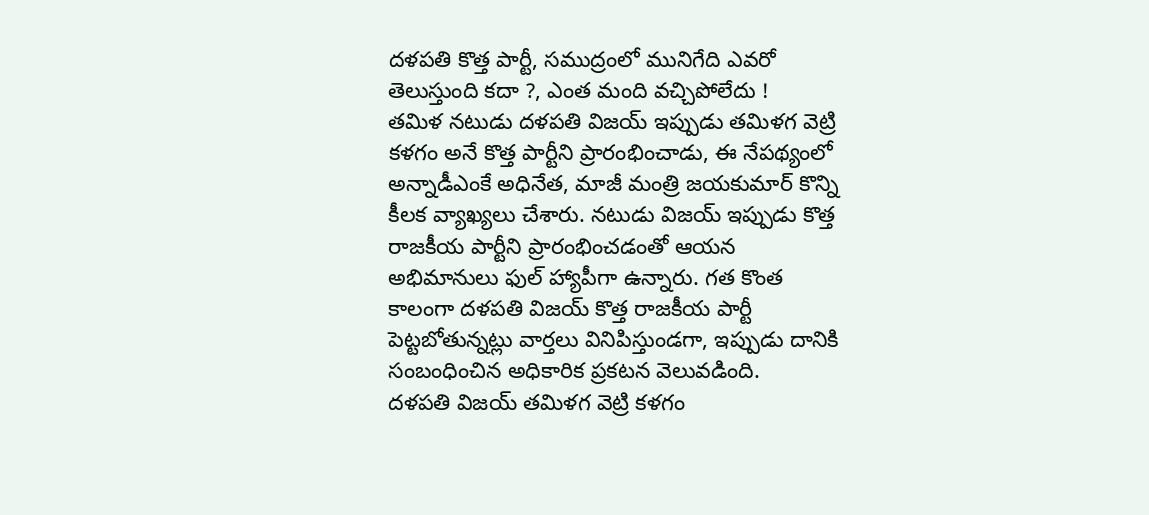దళపతి కొత్త పార్టీ, సముద్రంలో మునిగేది ఎవరో తెలుస్తుంది కదా ?, ఎంత మంది వచ్చిపోలేదు !
తమిళ నటుడు దళపతి విజయ్ ఇప్పుడు తమిళగ వెట్రి కళగం అనే కొత్త పార్టీని ప్రారంభించాడు, ఈ నేపథ్యంలో అన్నాడీఎంకే అధినేత, మాజీ మంత్రి జయకుమార్ కొన్ని కీలక వ్యాఖ్యలు చేశారు. నటుడు విజయ్ ఇప్పుడు కొత్త రాజకీయ పార్టీని ప్రారంభించడంతో ఆయన అభిమానులు ఫుల్ హ్యాపీగా ఉన్నారు. గత కొంత కాలంగా దళపతి విజయ్ కొత్త రాజకీయ పార్టీ పెట్టబోతున్నట్లు వార్తలు వినిపిస్తుండగా, ఇప్పుడు దానికి సంబంధించిన అధికారిక ప్రకటన వెలువడింది.
దళపతి విజయ్ తమిళగ వెట్రి కళగం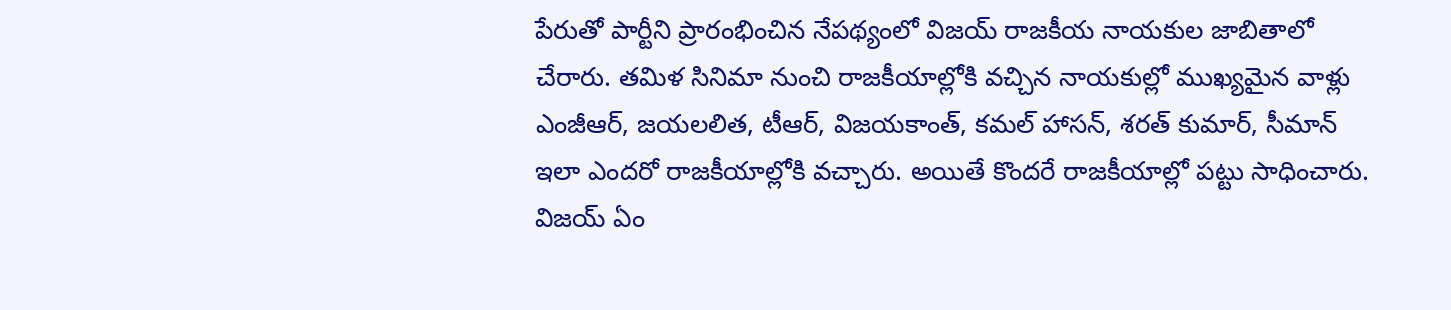పేరుతో పార్టీని ప్రారంభించిన నేపథ్యంలో విజయ్ రాజకీయ నాయకుల జాబితాలో చేరారు. తమిళ సినిమా నుంచి రాజకీయాల్లోకి వచ్చిన నాయకుల్లో ముఖ్యమైన వాళ్లు ఎంజీఆర్, జయలలిత, టీఆర్, విజయకాంత్, కమల్ హాసన్, శరత్ కుమార్, సీమాన్ ఇలా ఎందరో రాజకీయాల్లోకి వచ్చారు. అయితే కొందరే రాజకీయాల్లో పట్టు సాధించారు. విజయ్ ఏం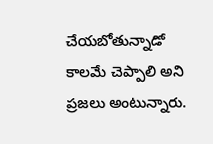చేయబోతున్నాడో కాలమే చెప్పాలి అని ప్రజలు అంటున్నారు.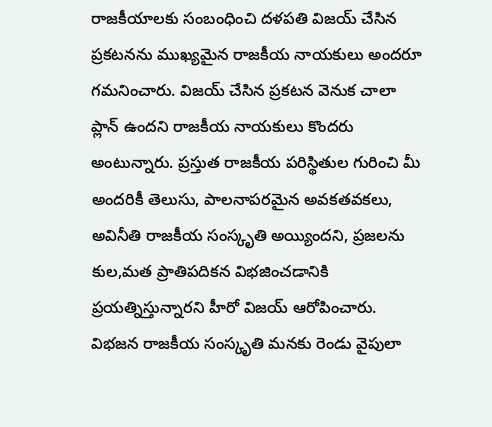రాజకీయాలకు సంబంధించి దళపతి విజయ్ చేసిన ప్రకటనను ముఖ్యమైన రాజకీయ నాయకులు అందరూ గమనించారు. విజయ్ చేసిన ప్రకటన వెనుక చాలా ప్లాన్ ఉందని రాజకీయ నాయకులు కొందరు అంటున్నారు. ప్రస్తుత రాజకీయ పరిస్థితుల గురించి మీ అందరికీ తెలుసు, పాలనాపరమైన అవకతవకలు, అవినీతి రాజకీయ సంస్కృతి అయ్యిందని, ప్రజలను కుల,మత ప్రాతిపదికన విభజించడానికి ప్రయత్నిస్తున్నారని హీరో విజయ్ ఆరోపించారు.
విభజన రాజకీయ సంస్కృతి మనకు రెండు వైపులా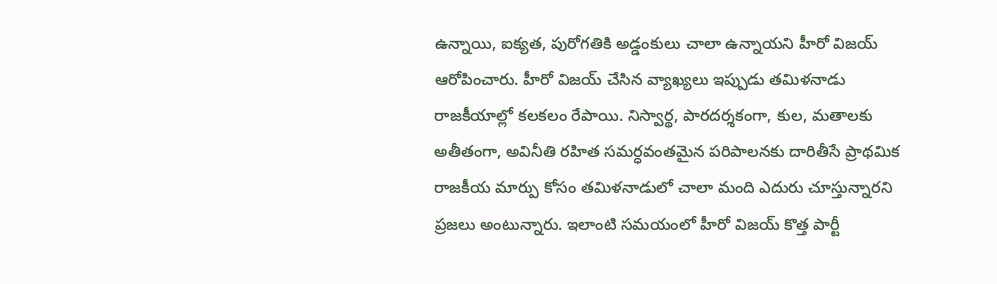ఉన్నాయి, ఐక్యత, పురోగతికి అడ్డంకులు చాలా ఉన్నాయని హీరో విజయ్ ఆరోపించారు. హీరో విజయ్ చేసిన వ్యాఖ్యలు ఇప్పుడు తమిళనాడు రాజకీయాల్లో కలకలం రేపాయి. నిస్వార్థ, పారదర్శకంగా, కుల, మతాలకు అతీతంగా, అవినీతి రహిత సమర్ధవంతమైన పరిపాలనకు దారితీసే ప్రాథమిక రాజకీయ మార్పు కోసం తమిళనాడులో చాలా మంది ఎదురు చూస్తున్నారని ప్రజలు అంటున్నారు. ఇలాంటి సమయంలో హీరో విజయ్ కొత్త పార్టీ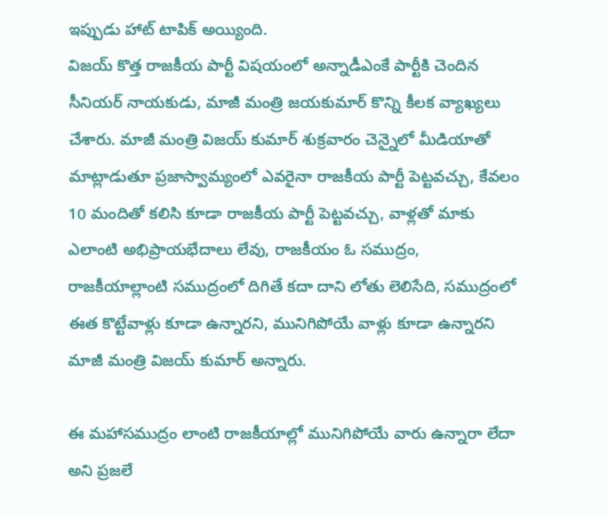ఇప్పుడు హాట్ టాపిక్ అయ్యింది.
విజయ్ కొత్త రాజకీయ పార్టీ విషయంలో అన్నాడీఎంకే పార్టీకి చెందిన సీనియర్ నాయకుడు, మాజీ మంత్రి జయకుమార్ కొన్ని కీలక వ్యాఖ్యలు చేశారు. మాజీ మంత్రి విజయ్ కుమార్ శుక్రవారం చెన్నైలో మీడియాతో మాట్లాడుతూ ప్రజాస్వామ్యంలో ఎవరైనా రాజకీయ పార్టీ పెట్టవచ్చు, కేవలం 10 మందితో కలిసి కూడా రాజకీయ పార్టీ పెట్టవచ్చు, వాళ్లతో మాకు ఎలాంటి అభిప్రాయభేదాలు లేవు, రాజకీయం ఓ సముద్రం, రాజకీయాల్లాంటి సముద్రంలో దిగితే కదా దాని లోతు లెలిసేది, సముద్రంలో ఈత కొట్టేవాళ్లు కూడా ఉన్నారని, మునిగిపోయే వాళ్లు కూడా ఉన్నారని మాజీ మంత్రి విజయ్ కుమార్ అన్నారు.

ఈ మహాసముద్రం లాంటి రాజకీయాల్లో మునిగిపోయే వారు ఉన్నారా లేదా అని ప్రజలే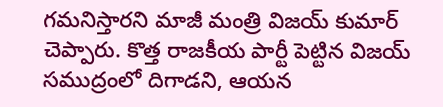గమనిస్తారని మాజీ మంత్రి విజయ్ కుమార్ చెప్పారు. కొత్త రాజకీయ పార్టీ పెట్టిన విజయ్ సముద్రంలో దిగాడని, ఆయన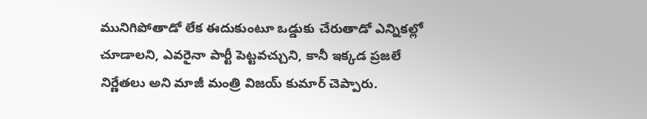మునిగిపోతాడో లేక ఈదుకుంటూ ఒడ్డుకు చేరుతాడో ఎన్నికల్లో చూడాలని, ఎవరైనా పార్టీ పెట్టవచ్చుని, కానీ ఇక్కడ ప్రజలే నిర్ణేతలు అని మాజీ మంత్రి విజయ్ కుమార్ చెప్పారు.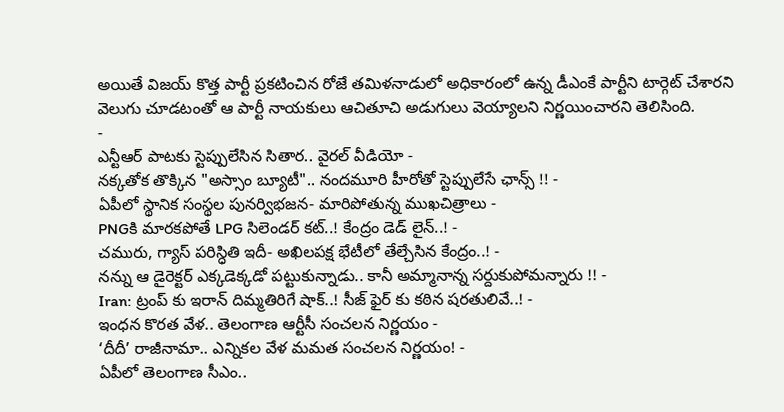అయితే విజయ్ కొత్త పార్టీ ప్రకటించిన రోజే తమిళనాడులో అధికారంలో ఉన్న డీఎంకే పార్టీని టార్గెట్ చేశారని వెలుగు చూడటంతో ఆ పార్టీ నాయకులు ఆచితూచి అడుగులు వెయ్యాలని నిర్ణయించారని తెలిసింది.
-
ఎన్టీఆర్ పాటకు స్టెప్పులేసిన సితార.. వైరల్ వీడియో -
నక్కతోక తొక్కిన "అస్సాం బ్యూటీ".. నందమూరి హీరోతో స్టెప్పులేసే ఛాన్స్ !! -
ఏపీలో స్థానిక సంస్థల పునర్విభజన- మారిపోతున్న ముఖచిత్రాలు -
PNGకి మారకపోతే LPG సిలెండర్ కట్..! కేంద్రం డెడ్ లైన్..! -
చమురు, గ్యాస్ పరిస్ధితి ఇదీ- అఖిలపక్ష భేటీలో తేల్చేసిన కేంద్రం..! -
నన్ను ఆ డైరెక్టర్ ఎక్కడెక్కడో పట్టుకున్నాడు.. కానీ అమ్మానాన్న సర్దుకుపోమన్నారు !! -
Iran: ట్రంప్ కు ఇరాన్ దిమ్మతిరిగే షాక్..! సీజ్ ఫైర్ కు కఠిన షరతులివే..! -
ఇంధన కొరత వేళ.. తెలంగాణ ఆర్టీసీ సంచలన నిర్ణయం -
‘దీదీ’ రాజీనామా.. ఎన్నికల వేళ మమత సంచలన నిర్ణయం! -
ఏపీలో తెలంగాణ సీఎం..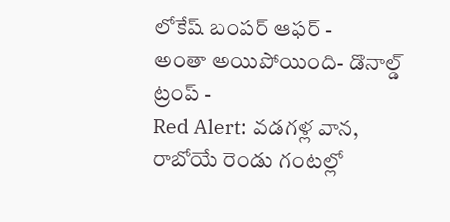లోకేష్ బంపర్ ఆఫర్ -
అంతా అయిపోయింది- డొనాల్డ్ ట్రంప్ -
Red Alert: వడగళ్ల వాన, రాబోయే రెండు గంటల్లో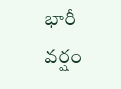భారీ వర్షం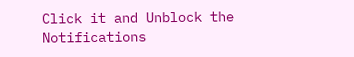Click it and Unblock the Notifications